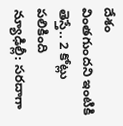దేశం
వింతగుందని ఇంటికి తెస్తే.. 2 కోట్లు పలికింది
న్యూఢిల్లీ: సరదాగా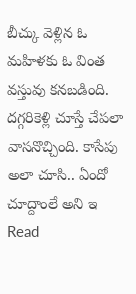బీచ్కు వెళ్లిన ఓ మహిళకు ఓ వింత వస్తువు కనబడింది. దగ్గరికెళ్లి చూస్తే చేపలా వాసనొచ్చింది. కాసేపు అలా చూసి.. ఏందో చూద్దాంలే అని ఇ
Read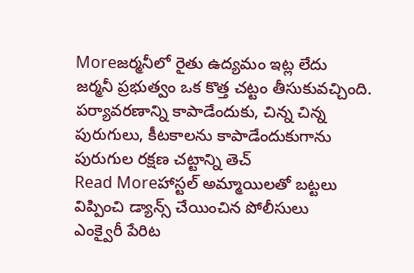Moreజర్మనీలో రైతు ఉద్యమం ఇట్ల లేదు
జర్మనీ ప్రభుత్వం ఒక కొత్త చట్టం తీసుకువచ్చింది. పర్యావరణాన్ని కాపాడేందుకు, చిన్న చిన్న పురుగులు, కీటకాలను కాపాడేందుకుగాను పురుగుల రక్షణ చట్టాన్ని తెచ్
Read Moreహాస్టల్ అమ్మాయిలతో బట్టలు విప్పించి డ్యాన్స్ చేయించిన పోలీసులు
ఎంక్వైరీ పేరిట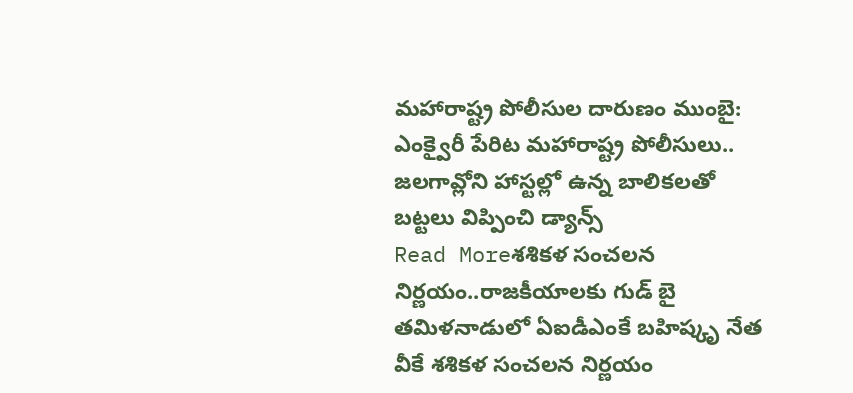మహారాష్ట్ర పోలీసుల దారుణం ముంబై: ఎంక్వైరీ పేరిట మహారాష్ట్ర పోలీసులు.. జలగావ్లోని హాస్టల్లో ఉన్న బాలికలతో బట్టలు విప్పించి డ్యాన్స్
Read Moreశశికళ సంచలన నిర్ణయం..రాజకీయాలకు గుడ్ బై
తమిళనాడులో ఏఐడీఎంకే బహిష్కృ నేత వీకే శశికళ సంచలన నిర్ణయం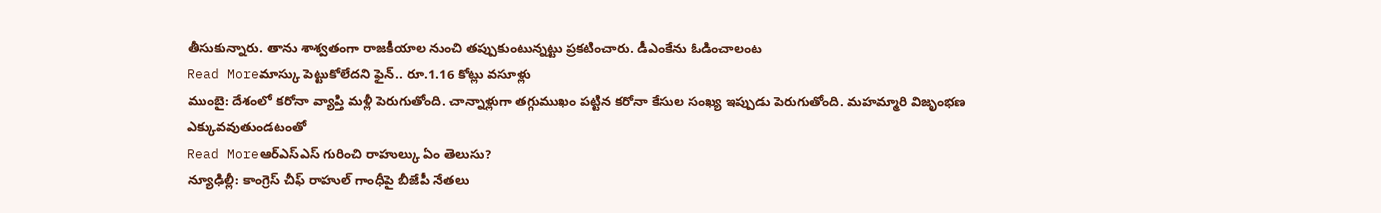తీసుకున్నారు. తాను శాశ్వతంగా రాజకీయాల నుంచి తప్పుకుంటున్నట్టు ప్రకటించారు. డీఎంకేను ఓడించాలంట
Read Moreమాస్కు పెట్టుకోలేదని ఫైన్.. రూ.1.16 కోట్లు వసూళ్లు
ముంబై: దేశంలో కరోనా వ్యాప్తి మళ్లీ పెరుగుతోంది. చాన్నాళ్లుగా తగ్గుముఖం పట్టిన కరోనా కేసుల సంఖ్య ఇప్పుడు పెరుగుతోంది. మహమ్మారి విజృంభణ ఎక్కువవుతుండటంతో
Read Moreఆర్ఎస్ఎస్ గురించి రాహుల్కు ఏం తెలుసు?
న్యూఢిల్లీ: కాంగ్రెస్ చీఫ్ రాహుల్ గాంధీపై బీజేపీ నేతలు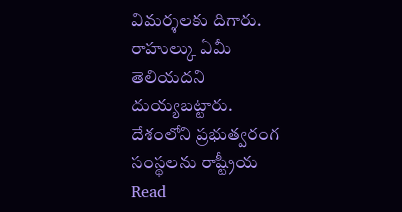విమర్శలకు దిగారు. రాహుల్కు ఏమీ తెలియదని దుయ్యబట్టారు. దేశంలోని ప్రభుత్వరంగ సంస్థలను రాష్ట్రీయ
Read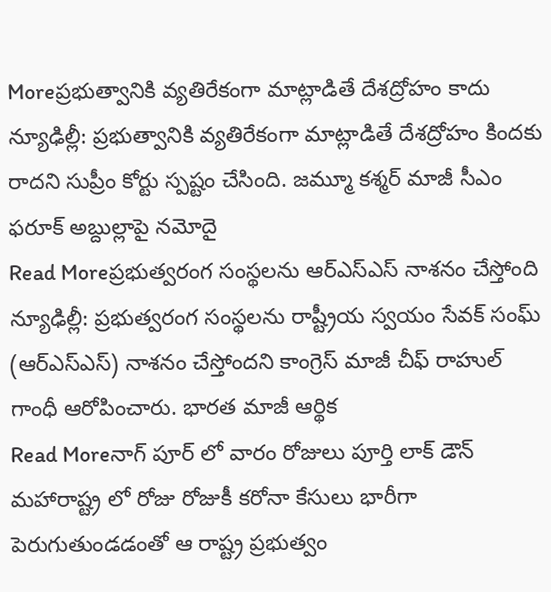Moreప్రభుత్వానికి వ్యతిరేకంగా మాట్లాడితే దేశద్రోహం కాదు
న్యూఢిల్లీ: ప్రభుత్వానికి వ్యతిరేకంగా మాట్లాడితే దేశద్రోహం కిందకు రాదని సుప్రీం కోర్టు స్పష్టం చేసింది. జమ్మూ కశ్మర్ మాజీ సీఎం ఫరూక్ అబ్దుల్లాపై నమోదై
Read Moreప్రభుత్వరంగ సంస్థలను ఆర్ఎస్ఎస్ నాశనం చేస్తోంది
న్యూఢిల్లీ: ప్రభుత్వరంగ సంస్థలను రాష్ట్రీయ స్వయం సేవక్ సంఘ్ (ఆర్ఎస్ఎస్) నాశనం చేస్తోందని కాంగ్రెస్ మాజీ చీఫ్ రాహుల్ గాంధీ ఆరోపించారు. భారత మాజీ ఆర్థిక
Read Moreనాగ్ పూర్ లో వారం రోజులు పూర్తి లాక్ డౌన్
మహారాష్ట్ర లో రోజు రోజుకీ కరోనా కేసులు భారీగా పెరుగుతుండడంతో ఆ రాష్ట్ర ప్రభుత్వం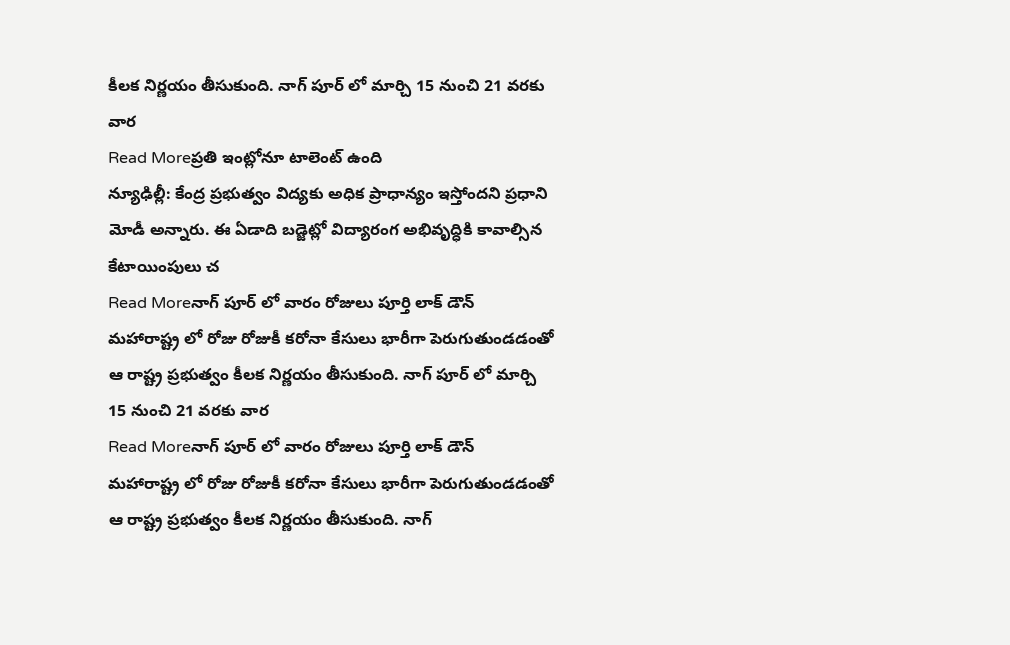కీలక నిర్ణయం తీసుకుంది. నాగ్ పూర్ లో మార్చి 15 నుంచి 21 వరకు వార
Read Moreప్రతి ఇంట్లోనూ టాలెంట్ ఉంది
న్యూఢిల్లీ: కేంద్ర ప్రభుత్వం విద్యకు అధిక ప్రాధాన్యం ఇస్తోందని ప్రధాని మోడీ అన్నారు. ఈ ఏడాది బడ్జెట్లో విద్యారంగ అభివృద్ధికి కావాల్సిన కేటాయింపులు చ
Read Moreనాగ్ పూర్ లో వారం రోజులు పూర్తి లాక్ డౌన్
మహారాష్ట్ర లో రోజు రోజుకీ కరోనా కేసులు భారీగా పెరుగుతుండడంతో ఆ రాష్ట్ర ప్రభుత్వం కీలక నిర్ణయం తీసుకుంది. నాగ్ పూర్ లో మార్చి 15 నుంచి 21 వరకు వార
Read Moreనాగ్ పూర్ లో వారం రోజులు పూర్తి లాక్ డౌన్
మహారాష్ట్ర లో రోజు రోజుకీ కరోనా కేసులు భారీగా పెరుగుతుండడంతో ఆ రాష్ట్ర ప్రభుత్వం కీలక నిర్ణయం తీసుకుంది. నాగ్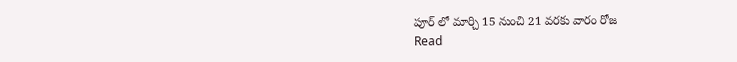పూర్ లో మార్చి 15 నుంచి 21 వరకు వారం రోజ
Read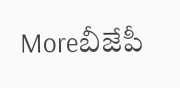Moreబీజేపీ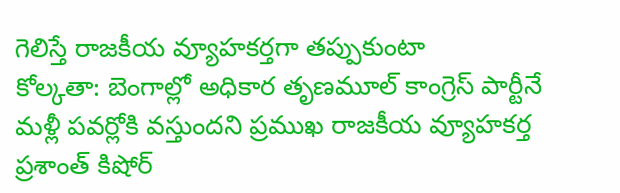గెలిస్తే రాజకీయ వ్యూహకర్తగా తప్పుకుంటా
కోల్కతా: బెంగాల్లో అధికార తృణమూల్ కాంగ్రెస్ పార్టీనే మళ్లీ పవర్లోకి వస్తుందని ప్రముఖ రాజకీయ వ్యూహకర్త ప్రశాంత్ కిషోర్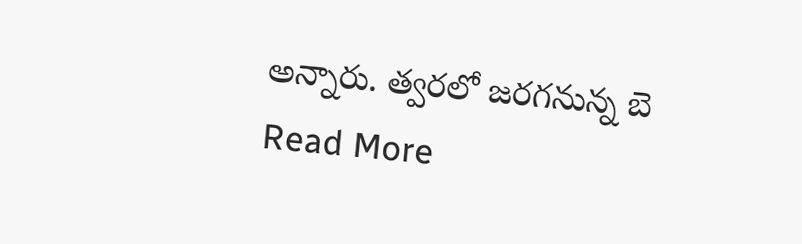అన్నారు. త్వరలో జరగనున్న బె
Read More